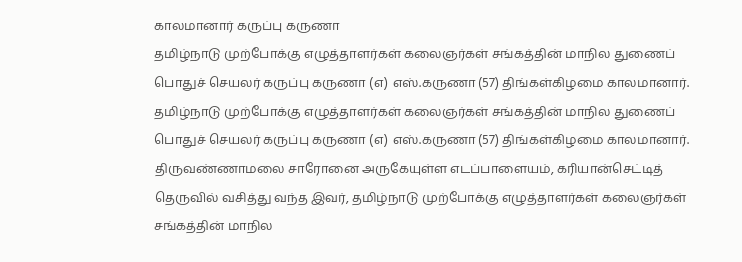காலமானார் கருப்பு கருணா
தமிழ்நாடு முற்போக்கு எழுத்தாளர்கள் கலைஞர்கள் சங்கத்தின் மாநில துணைப் பொதுச் செயலர் கருப்பு கருணா (எ) எஸ்.கருணா (57) திங்கள்கிழமை காலமானார்.
தமிழ்நாடு முற்போக்கு எழுத்தாளர்கள் கலைஞர்கள் சங்கத்தின் மாநில துணைப் பொதுச் செயலர் கருப்பு கருணா (எ) எஸ்.கருணா (57) திங்கள்கிழமை காலமானார்.
திருவண்ணாமலை சாரோனை அருகேயுள்ள எடப்பாளையம், கரியான்செட்டித் தெருவில் வசித்து வந்த இவர், தமிழ்நாடு முற்போக்கு எழுத்தாளர்கள் கலைஞர்கள் சங்கத்தின் மாநில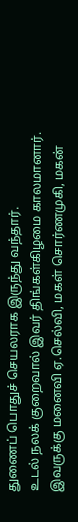துணைப் பொதுச் செயலராக இருந்து வந்தார்.
உடல் நலக் குறைவால் இவர் திங்கள்கிழமை காலமானார். இவருக்கு மனைவி ஏ.செல்வி, மகள் சொர்ணமுகி, மகன்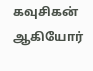கவுசிகன் ஆகியோர்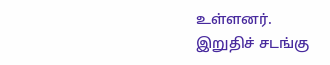உள்ளனர்.
இறுதிச் சடங்கு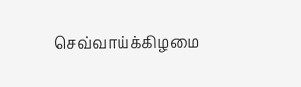செவ்வாய்க்கிழமை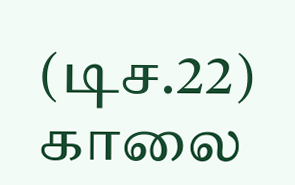(டிச.22) காலை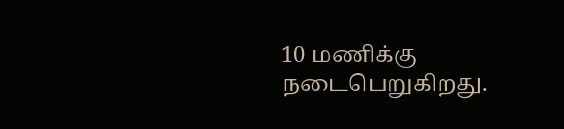10 மணிக்கு நடைபெறுகிறது.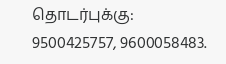தொடர்புக்கு: 9500425757, 9600058483.